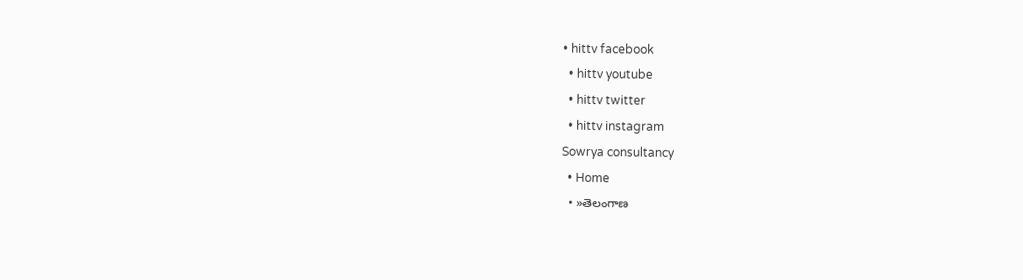• hittv facebook
  • hittv youtube
  • hittv twitter
  • hittv instagram
Sowrya consultancy
  • Home
  • »తెలంగాణ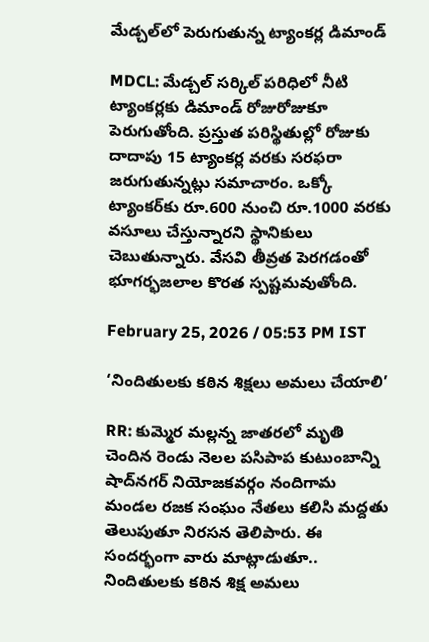మేడ్చల్‌లో పెరుగుతున్న ట్యాంకర్ల డిమాండ్

MDCL: మేడ్చల్ సర్కిల్ పరిధిలో నీటి ట్యాంకర్లకు డిమాండ్ రోజురోజుకూ పెరుగుతోంది. ప్రస్తుత పరిస్థితుల్లో రోజుకు దాదాపు 15 ట్యాంకర్ల వరకు సరఫరా జరుగుతున్నట్లు సమాచారం. ఒక్కో ట్యాంకర్‌కు రూ.600 నుంచి రూ.1000 వరకు వసూలు చేస్తున్నారని స్థానికులు చెబుతున్నారు. వేసవి తీవ్రత పెరగడంతో భూగర్భజలాల కొరత స్పష్టమవుతోంది.

February 25, 2026 / 05:53 PM IST

‘నిందితులకు కఠిన శిక్షలు అమలు చేయాలి’

RR: కుమ్మెర మల్లన్న జాతరలో మృతి చెందిన రెండు నెలల పసిపాప కుటుంబాన్ని షాద్‌నగర్ నియోజకవర్గం నందిగామ మండల రజక సంఘం నేతలు కలిసి మద్దతు తెలుపుతూ నిరసన తెలిపారు. ఈ సందర్భంగా వారు మాట్లాడుతూ.. నిందితులకు కఠిన శిక్ష అమలు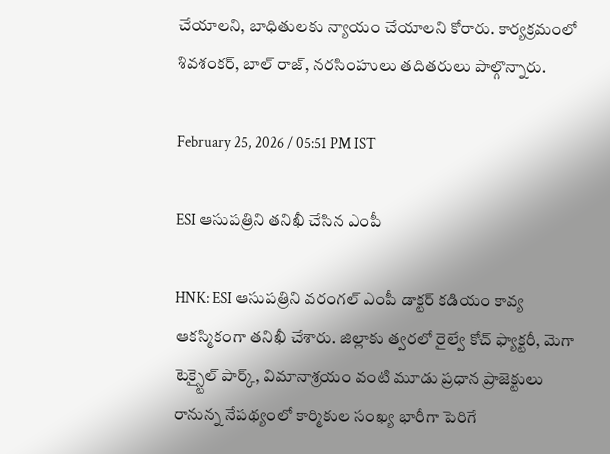చేయాలని, బాధితులకు న్యాయం చేయాలని కోరారు. కార్యక్రమంలో శివశంకర్, బాల్ రాజ్, నరసింహులు తదితరులు పాల్గొన్నారు.

February 25, 2026 / 05:51 PM IST

ESI ఆసుపత్రిని తనిఖీ చేసిన ఎంపీ

HNK: ESI ఆసుపత్రిని వరంగల్ ఎంపీ డాక్టర్ కడియం కావ్య ఆకస్మికంగా తనిఖీ చేశారు. జిల్లాకు త్వరలో రైల్వే కోచ్ ఫ్యాక్టరీ, మెగా టెక్స్టైల్ పార్క్, విమానాశ్రయం వంటి మూడు ప్రధాన ప్రాజెక్టులు రానున్న నేపథ్యంలో కార్మికుల సంఖ్య భారీగా పెరిగే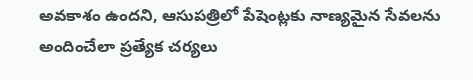అవకాశం ఉందని, ఆసుపత్రిలో పేషెంట్లకు నాణ్యమైన సేవలను అందించేలా ప్రత్యేక చర్యలు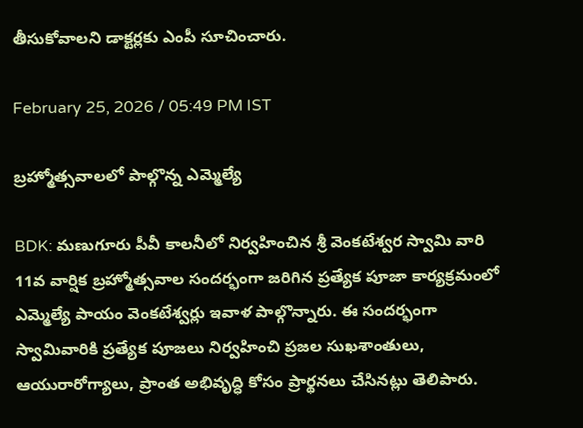తీసుకోవాలని డాక్టర్లకు ఎంపీ సూచించారు.

February 25, 2026 / 05:49 PM IST

బ్రహ్మోత్సవాలలో పాల్గొన్న ఎమ్మెల్యే

BDK: మణుగూరు పీవీ కాలనీలో నిర్వహించిన శ్రీ వెంకటేశ్వర స్వామి వారి 11వ వార్షిక బ్రహ్మోత్సవాల సందర్భంగా జరిగిన ప్రత్యేక పూజా కార్యక్రమంలో ఎమ్మెల్యే పాయం వెంకటేశ్వర్లు ఇవాళ పాల్గొన్నారు. ఈ సందర్భంగా స్వామివారికి ప్రత్యేక పూజలు నిర్వహించి ప్రజల సుఖశాంతులు, ఆయురారోగ్యాలు, ప్రాంత అభివృద్ధి కోసం ప్రార్థనలు చేసినట్లు తెలిపారు.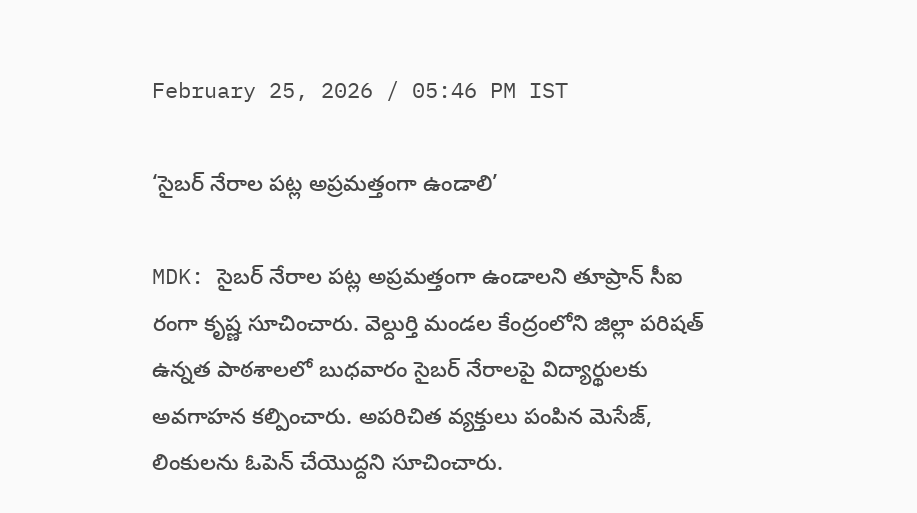February 25, 2026 / 05:46 PM IST

‘సైబర్ నేరాల పట్ల అప్రమత్తంగా ఉండాలి’

MDK: సైబర్ నేరాల పట్ల అప్రమత్తంగా ఉండాలని తూప్రాన్ సీఐ రంగా కృష్ణ సూచించారు. వెల్దుర్తి మండల కేంద్రంలోని జిల్లా పరిషత్ ఉన్నత పాఠశాలలో బుధవారం సైబర్ నేరాలపై విద్యార్థులకు అవగాహన కల్పించారు. అపరిచిత వ్యక్తులు పంపిన మెసేజ్, లింకులను ఓపెన్ చేయొద్దని సూచించారు.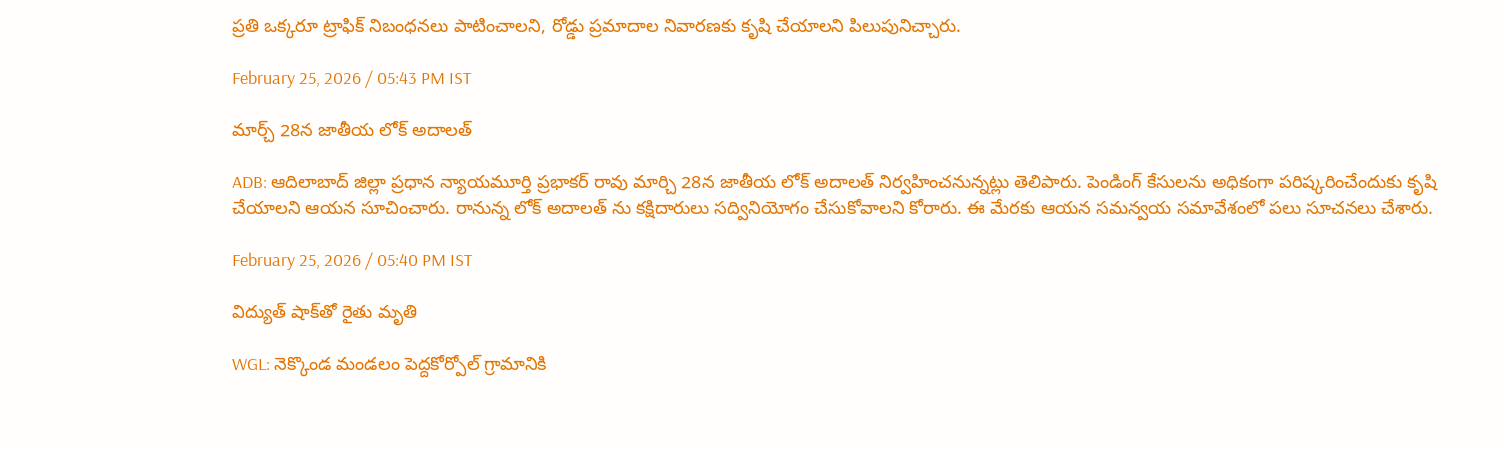ప్రతి ఒక్కరూ ట్రాఫిక్ నిబంధనలు పాటించాలని, రోడ్డు ప్రమాదాల నివారణకు కృషి చేయాలని పిలుపునిచ్చారు.

February 25, 2026 / 05:43 PM IST

మార్చ్ 28న జాతీయ లోక్ అదాలత్

ADB: ఆదిలాబాద్ జిల్లా ప్రధాన న్యాయమూర్తి ప్రభాకర్ రావు మార్చి 28న జాతీయ లోక్ అదాలత్ నిర్వహించనున్నట్లు తెలిపారు. పెండింగ్ కేసులను అధికంగా పరిష్కరించేందుకు కృషి చేయాలని ఆయన సూచించారు. రానున్న లోక్ అదాలత్ ను కక్షిదారులు సద్వినియోగం చేసుకోవాలని కోరారు. ఈ మేరకు ఆయన సమన్వయ సమావేశంలో పలు సూచనలు చేశారు.

February 25, 2026 / 05:40 PM IST

విద్యుత్ షాక్‌తో రైతు మృతి

WGL: నెక్కొండ మండలం పెద్దకోర్పోల్ గ్రామానికి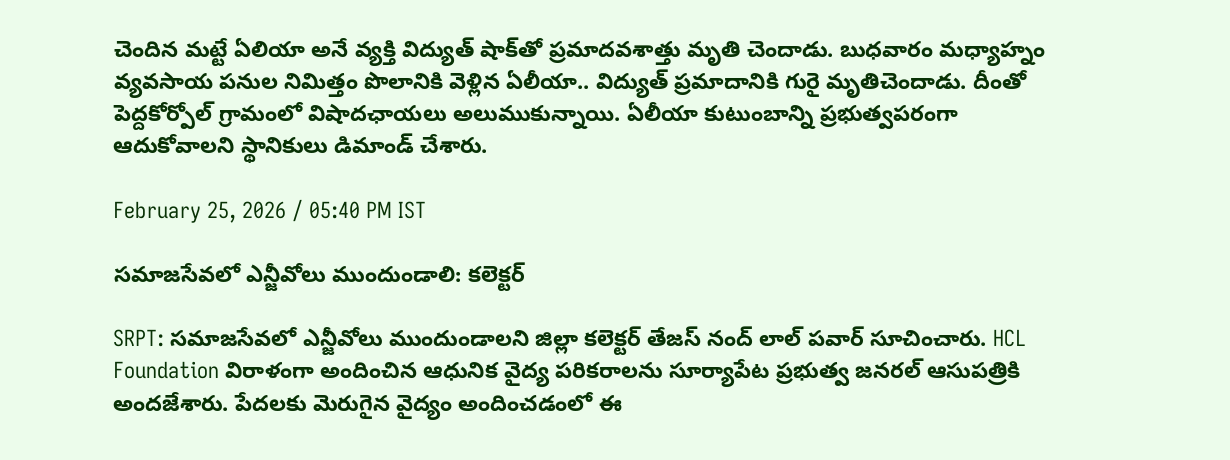చెందిన మట్టే ఏలియా అనే వ్యక్తి విద్యుత్ షాక్‌తో ప్రమాదవశాత్తు మృతి చెందాడు. బుధవారం మధ్యాహ్నం వ్యవసాయ పనుల నిమిత్తం పొలానికి వెళ్లిన ఏలీయా.. విద్యుత్ ప్రమాదానికి గురై మృతిచెందాడు. దీంతో పెద్దకోర్పోల్ గ్రామంలో విషాదఛాయలు అలుముకున్నాయి. ఏలీయా కుటుంబాన్ని ప్రభుత్వపరంగా ఆదుకోవాలని స్థానికులు డిమాండ్ చేశారు.

February 25, 2026 / 05:40 PM IST

సమాజసేవలో ఎన్జీవోలు ముందుండాలి: కలెక్టర్

SRPT: సమాజసేవలో ఎన్జీవోలు ముందుండాలని జిల్లా కలెక్టర్ తేజస్ నంద్ లాల్ పవార్ సూచించారు. HCL Foundation విరాళంగా అందించిన ఆధునిక వైద్య పరికరాలను సూర్యాపేట ప్రభుత్వ జనరల్ ఆసుపత్రికి అందజేశారు. పేదలకు మెరుగైన వైద్యం అందించడంలో ఈ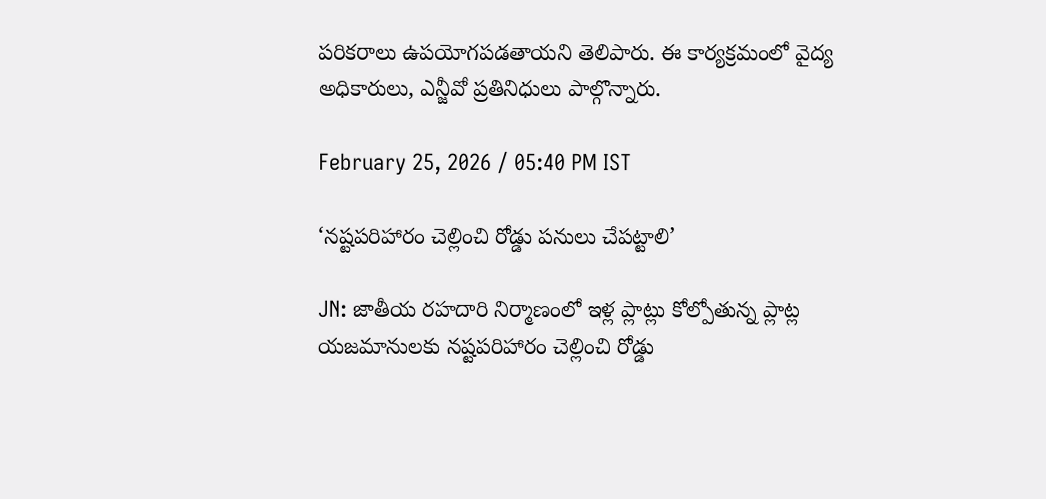పరికరాలు ఉపయోగపడతాయని తెలిపారు. ఈ కార్యక్రమంలో వైద్య అధికారులు, ఎన్జీవో ప్రతినిధులు పాల్గొన్నారు.

February 25, 2026 / 05:40 PM IST

‘నష్టపరిహారం చెల్లించి రోడ్డు పనులు చేపట్టాలి’

JN: జాతీయ రహదారి నిర్మాణంలో ఇళ్ల ప్లాట్లు కోల్పోతున్న ప్లాట్ల యజమానులకు నష్టపరిహారం చెల్లించి రోడ్డు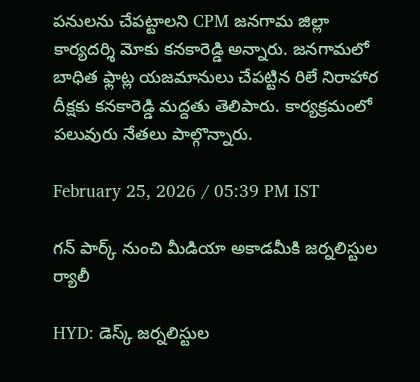పనులను చేపట్టాలని CPM జనగామ జిల్లా కార్యదర్శి మోకు కనకారెడ్డి అన్నారు. జనగామలో బాధిత ఫ్లాట్ల యజమానులు చేపట్టిన రిలే నిరాహార దీక్షకు కనకారెడ్డి మద్దతు తెలిపారు. కార్యక్రమంలో పలువురు నేతలు పాల్గొన్నారు.

February 25, 2026 / 05:39 PM IST

గన్ పార్క్ నుంచి మీడియా అకాడమీకి జర్నలిస్టుల ర్యాలీ

HYD: డెస్క్ జర్నలిస్టుల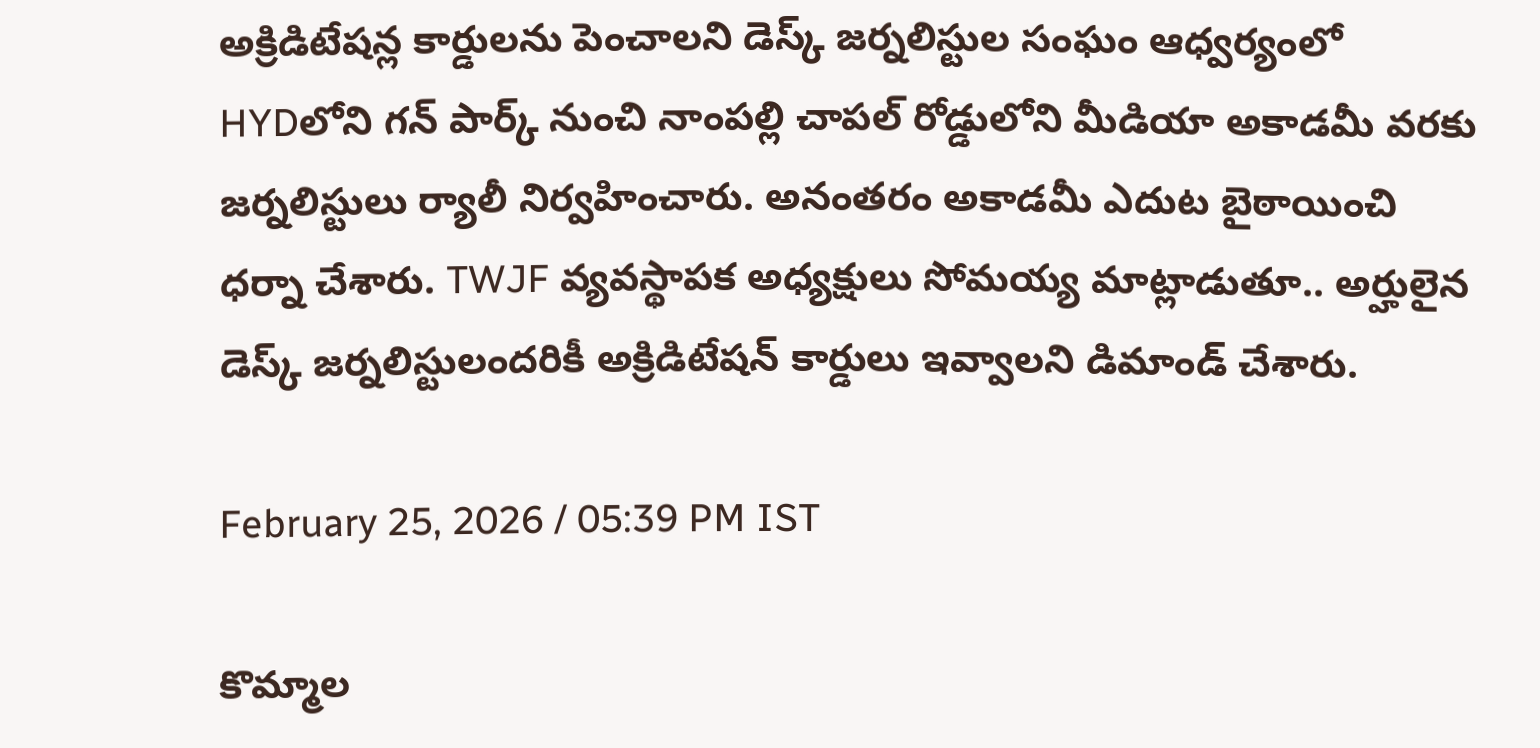అక్రిడిటేషన్ల కార్డులను పెంచాలని డెస్క్ జర్నలిస్టుల సంఘం ఆధ్వర్యంలో HYDలోని గన్ పార్క్ నుంచి నాంపల్లి చాపల్ రోడ్డులోని మీడియా అకాడమీ వరకు జర్నలిస్టులు ర్యాలీ నిర్వహించారు. అనంతరం అకాడమీ ఎదుట బైఠాయించి ధర్నా చేశారు. TWJF వ్యవస్థాపక అధ్యక్షులు సోమయ్య మాట్లాడుతూ.. అర్హులైన డెస్క్ జర్నలిస్టులందరికీ అక్రిడిటేషన్ కార్డులు ఇవ్వాలని డిమాండ్ చేశారు.

February 25, 2026 / 05:39 PM IST

కొమ్మాల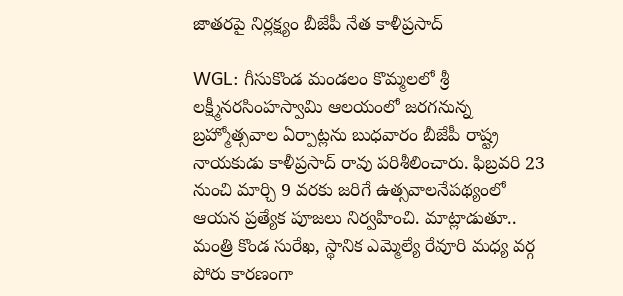జాతరపై నిర్లక్ష్యం బీజేపీ నేత కాళీప్రసాద్

WGL: గీసుకొండ మండలం కొమ్మలలో శ్రీ లక్ష్మీనరసింహస్వామి ఆలయంలో జరగనున్న బ్రహ్మోత్సవాల ఏర్పాట్లను బుధవారం బీజేపీ రాష్ట్ర నాయకుడు కాళీప్రసాద్ రావు పరిశీలించారు. ఫిబ్రవరి 23 నుంచి మార్చి 9 వరకు జరిగే ఉత్సవాలనేపథ్యంలో ఆయన ప్రత్యేక పూజలు నిర్వహించి. మాట్లాడుతూ.. మంత్రి కొండ సురేఖ, స్థానిక ఎమ్మెల్యే రేవూరి మధ్య వర్గ పోరు కారణంగా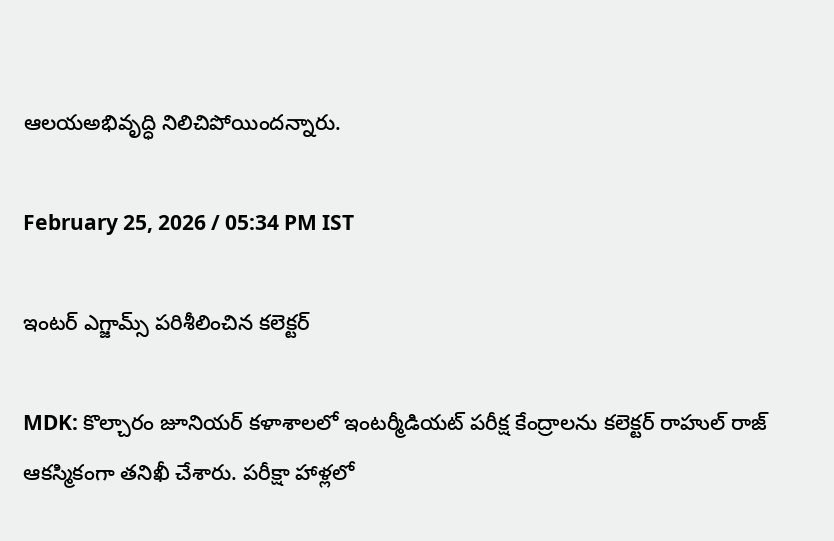ఆలయఅభివృద్ధి నిలిచిపోయిందన్నారు.

February 25, 2026 / 05:34 PM IST

ఇంటర్ ఎగ్జామ్స్ పరిశీలించిన కలెక్టర్

MDK: కొల్చారం జూనియర్ కళాశాలలో ఇంటర్మీడియట్ పరీక్ష కేంద్రాలను కలెక్టర్ రాహుల్ రాజ్ ఆకస్మికంగా తనిఖీ చేశారు. పరీక్షా హాళ్లలో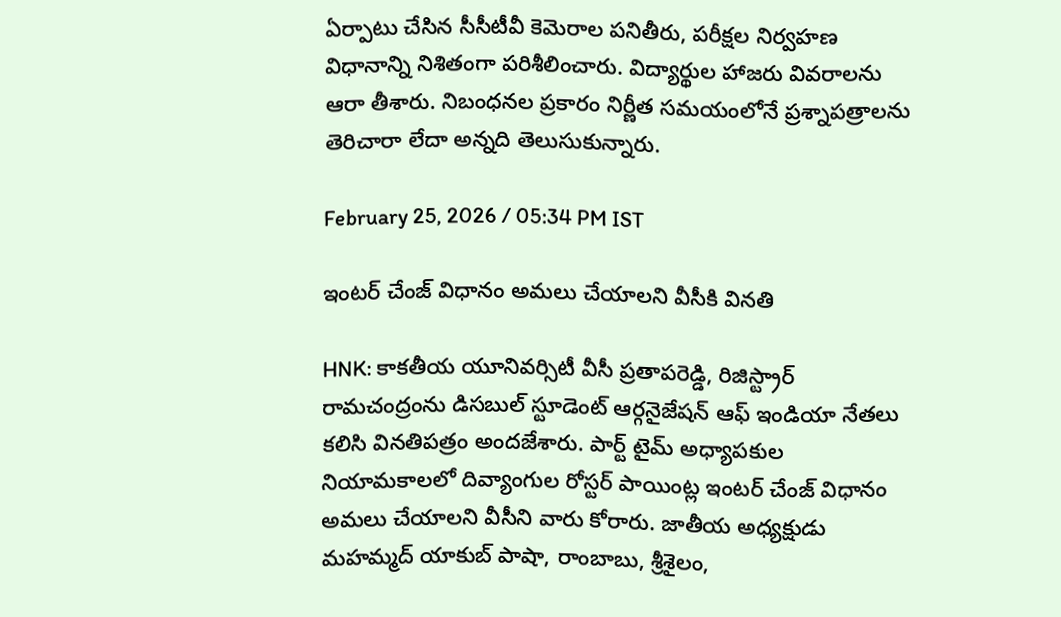ఏర్పాటు చేసిన సీసీటీవీ కెమెరాల పనితీరు, పరీక్షల నిర్వహణ విధానాన్ని నిశితంగా పరిశీలించారు. విద్యార్థుల హాజరు వివరాలను ఆరా తీశారు. నిబంధనల ప్రకారం నిర్ణీత సమయంలోనే ప్రశ్నాపత్రాలను తెరిచారా లేదా అన్నది తెలుసుకున్నారు.

February 25, 2026 / 05:34 PM IST

ఇంటర్ చేంజ్ విధానం అమలు చేయాలని వీసీకి వినతి

HNK: కాకతీయ యూనివర్సిటీ వీసీ ప్రతాపరెడ్డి, రిజిస్ట్రార్ రామచంద్రంను డిసబుల్ స్టూడెంట్ ఆర్గనైజేషన్ ఆఫ్ ఇండియా నేతలు కలిసి వినతిపత్రం అందజేశారు. పార్ట్ టైమ్ అధ్యాపకుల నియామకాలలో దివ్యాంగుల రోస్టర్ పాయింట్ల ఇంటర్ చేంజ్ విధానం అమలు చేయాలని వీసీని వారు కోరారు. జాతీయ అధ్యక్షుడు మహమ్మద్ యాకుబ్ పాషా, రాంబాబు, శ్రీశైలం,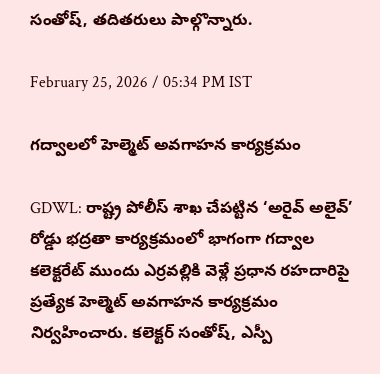సంతోష్, తదితరులు పాల్గొన్నారు.

February 25, 2026 / 05:34 PM IST

గద్వాలలో హెల్మెట్ అవగాహన కార్యక్రమం

GDWL: రాష్ట్ర పోలీస్ శాఖ చేపట్టిన ‘అరైవ్ అలైవ్’ రోడ్డు భద్రతా కార్యక్రమంలో భాగంగా గద్వాల కలెక్టరేట్ ముందు ఎర్రవల్లికి వెళ్లే ప్రధాన రహదారిపై ప్రత్యేక హెల్మెట్ అవగాహన కార్యక్రమం నిర్వహించారు. కలెక్టర్ సంతోష్, ఎస్పీ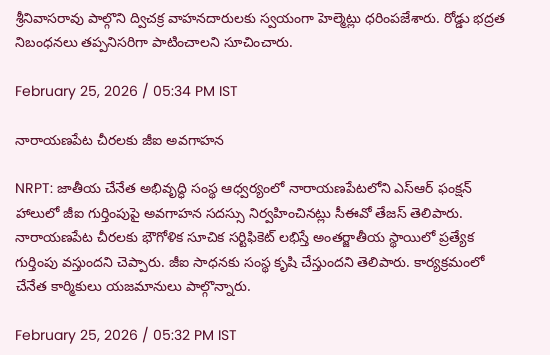శ్రీనివాసరావు పాల్గొని ద్విచక్ర వాహనదారులకు స్వయంగా హెల్మెట్లు ధరింపజేశారు. రోడ్డు భద్రత నిబంధనలు తప్పనిసరిగా పాటించాలని సూచించారు.

February 25, 2026 / 05:34 PM IST

నారాయణపేట చీరలకు జీఐ అవగాహన

NRPT: జాతీయ చేనేత అభివృద్ధి సంస్థ ఆధ్వర్యంలో నారాయణపేటలోని ఎస్‌ఆర్ ఫంక్షన్ హాలులో జీఐ గుర్తింపుపై అవగాహన సదస్సు నిర్వహించినట్లు సీఈవో తేజస్ తెలిపారు. నారాయణపేట చీరలకు భౌగోళిక సూచిక సర్టిఫికెట్ లభిస్తే అంతర్జాతీయ స్థాయిలో ప్రత్యేక గుర్తింపు వస్తుందని చెప్పారు. జీఐ సాధనకు సంస్థ కృషి చేస్తుందని తెలిపారు. కార్యక్రమంలో చేనేత కార్మికులు యజమానులు పాల్గొన్నారు.

February 25, 2026 / 05:32 PM IST